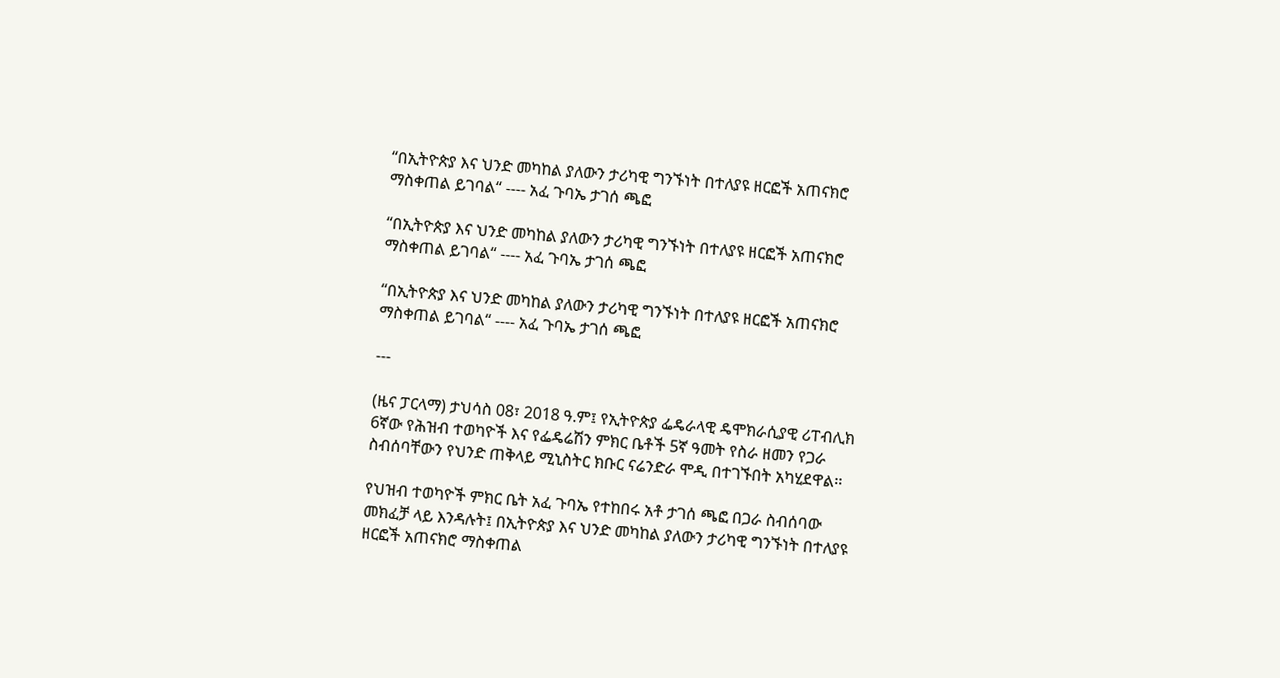“በኢትዮጵያ እና ህንድ መካከል ያለውን ታሪካዊ ግንኙነት በተለያዩ ዘርፎች አጠናክሮ ማስቀጠል ይገባል“ ---- አፈ ጉባኤ ታገሰ ጫፎ

“በኢትዮጵያ እና ህንድ መካከል ያለውን ታሪካዊ ግንኙነት በተለያዩ ዘርፎች አጠናክሮ ማስቀጠል ይገባል“ ---- አፈ ጉባኤ ታገሰ ጫፎ

“በኢትዮጵያ እና ህንድ መካከል ያለውን ታሪካዊ ግንኙነት በተለያዩ ዘርፎች አጠናክሮ ማስቀጠል ይገባል“ ---- አፈ ጉባኤ ታገሰ ጫፎ

---

(ዜና ፓርላማ) ታህሳስ 08፣ 2018 ዓ.ም፤ የኢትዮጵያ ፌዴራላዊ ዴሞክራሲያዊ ሪፐብሊክ 6ኛው የሕዝብ ተወካዮች እና የፌዴሬሽን ምክር ቤቶች 5ኛ ዓመት የስራ ዘመን የጋራ ስብሰባቸውን የህንድ ጠቅላይ ሚኒስትር ክቡር ናሬንድራ ሞዲ በተገኙበት አካሂደዋል፡፡

የህዝብ ተወካዮች ምክር ቤት አፈ ጉባኤ የተከበሩ አቶ ታገሰ ጫፎ በጋራ ስብሰባው መክፈቻ ላይ እንዳሉት፤ በኢትዮጵያ እና ህንድ መካከል ያለውን ታሪካዊ ግንኙነት በተለያዩ ዘርፎች አጠናክሮ ማስቀጠል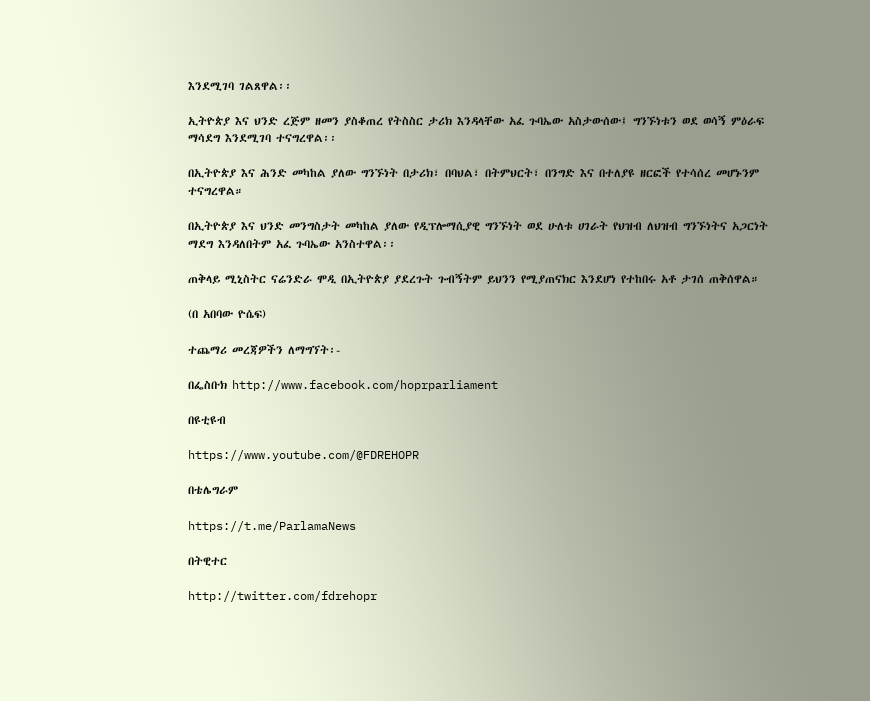እንደሚገባ ገልጸዋል፡፡

ኢትዮጵያ እና ህንድ ረጅም ዘመን ያስቆጠረ የትስስር ታሪክ እንዳላቸው አፈ ጉባኤው አስታውሰው፤ ግንኙነቱን ወደ ወሳኝ ምዕራፍ ማሳደግ እንደሚገባ ተናግረዋል፡፡

በኢትዮጵያ እና ሕንድ መካከል ያለው ግንኙነት በታሪክ፣ በባህል፣ በትምህርት፣ በንግድ እና በተለያዩ ዘርፎች የተሳሰረ መሆኑንም ተናግረዋል።

በኢትዮጵያ እና ህንድ መንግስታት መካከል ያለው የዲፕሎማሲያዊ ግንኙነት ወደ ሁለቱ ሀገራት የህዝብ ለህዝብ ግንኙነትና አጋርነት ማደግ እንዳለበትም አፈ ጉባኤው አንስተዋል፡፡

ጠቅላይ ሚኒስትር ናሬንድራ ሞዲ በኢትዮጵያ ያደረጉት ጉብኝትም ይህንን የሚያጠናክር እንደሆነ የተከበሩ አቶ ታገሰ ጠቅሰዋል።

(በ አበባው ዮሴፍ)

ተጨማሪ መረጃዎችን ለማግኘት፡-

በፌስቡክ http://www.facebook.com/hoprparliament

በዩቲዩብ

https://www.youtube.com/@FDREHOPR

በቴሌግራም

https://t.me/ParlamaNews

በትዊተር

http://twitter.com/fdrehopr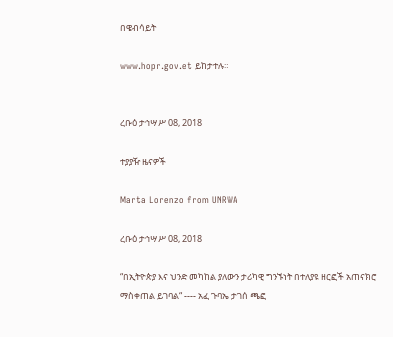በዌብሳይት

www.hopr.gov.et ይከታተሉ።


ረቡዕ ታኅሣሥ 08, 2018

ተያያዥ ዜናዎች

Marta Lorenzo from UNRWA

ረቡዕ ታኅሣሥ 08, 2018

“በኢትዮጵያ እና ህንድ መካከል ያለውን ታሪካዊ ግንኙነት በተለያዩ ዘርፎች አጠናክሮ ማስቀጠል ይገባል“ ---- አፈ ጉባኤ ታገሰ ጫፎ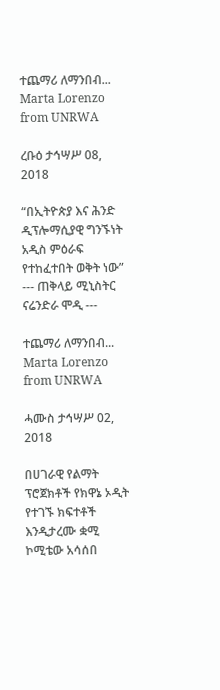ተጨማሪ ለማንበብ...
Marta Lorenzo from UNRWA

ረቡዕ ታኅሣሥ 08, 2018

“በኢትዮጵያ እና ሕንድ ዲፕሎማሲያዊ ግንኙነት አዲስ ምዕራፍ የተከፈተበት ወቅት ነው”  --- ጠቅላይ ሚኒስትር ናሬንድራ ሞዲ ---

ተጨማሪ ለማንበብ...
Marta Lorenzo from UNRWA

ሓሙስ ታኅሣሥ 02, 2018

በሀገራዊ የልማት ፕሮጀክቶች የክዋኔ ኦዲት የተገኙ ክፍተቶች እንዲታረሙ ቋሚ ኮሚቴው አሳሰበ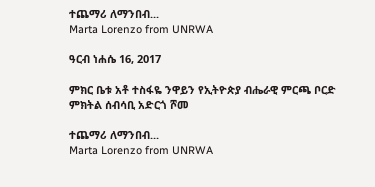ተጨማሪ ለማንበብ...
Marta Lorenzo from UNRWA

ዓርብ ነሐሴ 16, 2017

ምክር ቤቱ አቶ ተስፋዬ ንዋይን የኢትዮጵያ ብሔራዊ ምርጫ ቦርድ ምክትል ሰብሳቢ አድርጎ ሾመ

ተጨማሪ ለማንበብ...
Marta Lorenzo from UNRWA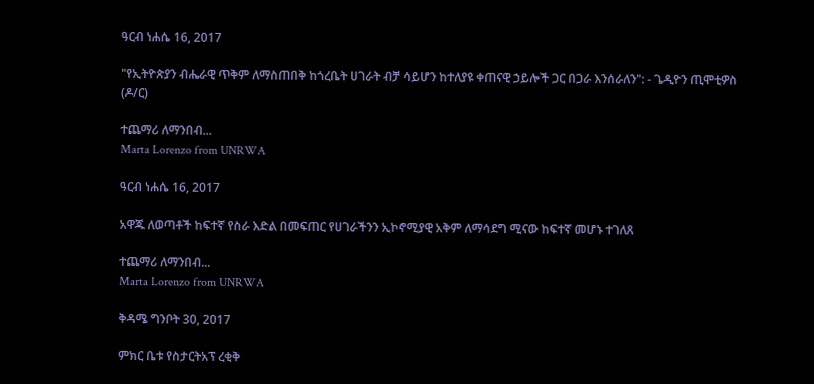ዓርብ ነሐሴ 16, 2017

"የኢትዮጵያን ብሔራዊ ጥቅም ለማስጠበቅ ከጎረቤት ሀገራት ብቻ ሳይሆን ከተለያዩ ቀጠናዊ ኃይሎች ጋር በጋራ እንሰራለን": - ጌዲዮን ጢሞቲዎስ (ዶ/ር)

ተጨማሪ ለማንበብ...
Marta Lorenzo from UNRWA

ዓርብ ነሐሴ 16, 2017

አዋጁ ለወጣቶች ከፍተኛ የስራ እድል በመፍጠር የሀገራችንን ኢኮኖሚያዊ አቅም ለማሳደግ ሚናው ከፍተኛ መሆኑ ተገለጸ

ተጨማሪ ለማንበብ...
Marta Lorenzo from UNRWA

ቅዳሜ ግንቦት 30, 2017

ምክር ቤቱ የስታርትአፕ ረቂቅ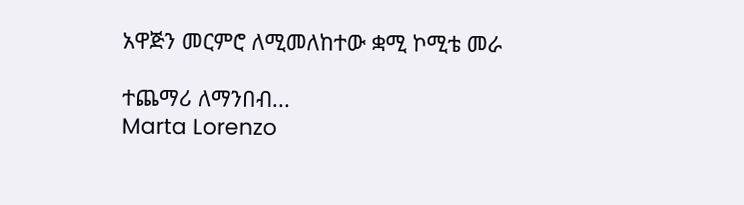አዋጅን መርምሮ ለሚመለከተው ቋሚ ኮሚቴ መራ

ተጨማሪ ለማንበብ...
Marta Lorenzo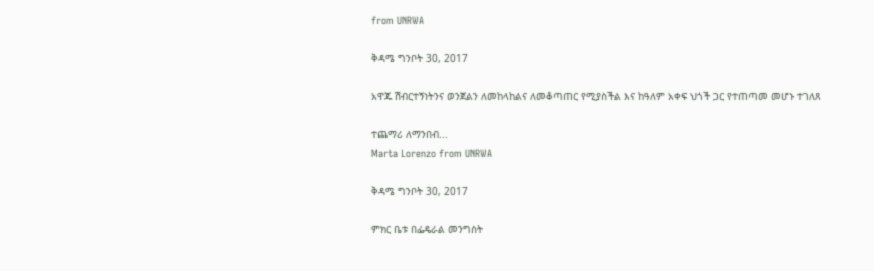from UNRWA

ቅዳሜ ግንቦት 30, 2017

አዋጁ ሽብርተኝነትንና ወንጀልን ለመከላከልና ለመቆጣጠር የሚያስችል እና ከዓለም አቀፍ ህጎች ጋር የተጠጣመ መሆኑ ተገለጸ

ተጨማሪ ለማንበብ...
Marta Lorenzo from UNRWA

ቅዳሜ ግንቦት 30, 2017

ምክር ቤቱ በፌዴራል መንግስት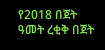የ2018 በጀት ዓመት ረቂቅ በጀት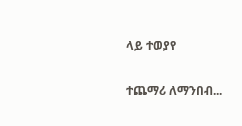ላይ ተወያየ

ተጨማሪ ለማንበብ...